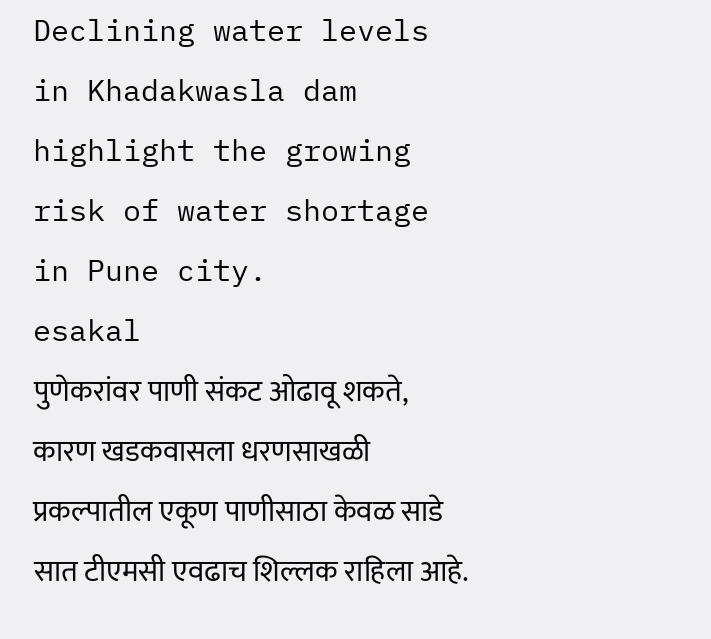Declining water levels in Khadakwasla dam highlight the growing risk of water shortage in Pune city.
esakal
पुणेकरांवर पाणी संकट ओढावू शकते, कारण खडकवासला धरणसाखळी प्रकल्पातील एकूण पाणीसाठा केवळ साडे सात टीएमसी एवढाच शिल्लक राहिला आहे.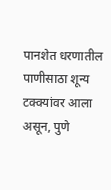पानशेत धरणातील पाणीसाठा शून्य टक्क्यांवर आला असून, पुणे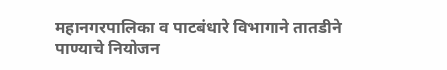महानगरपालिका व पाटबंधारे विभागाने तातडीने पाण्याचे नियोजन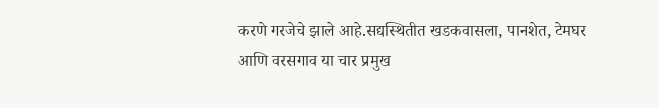करणे गरजेचे झाले आहे.सद्यस्थितीत खडकवासला, पानशेत, टेमघर आणि वरसगाव या चार प्रमुख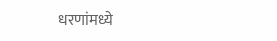धरणांमध्ये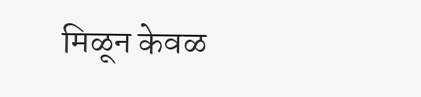मिळून केवळ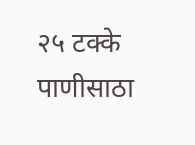२५ टक्के पाणीसाठा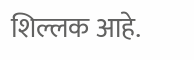शिल्लक आहे.